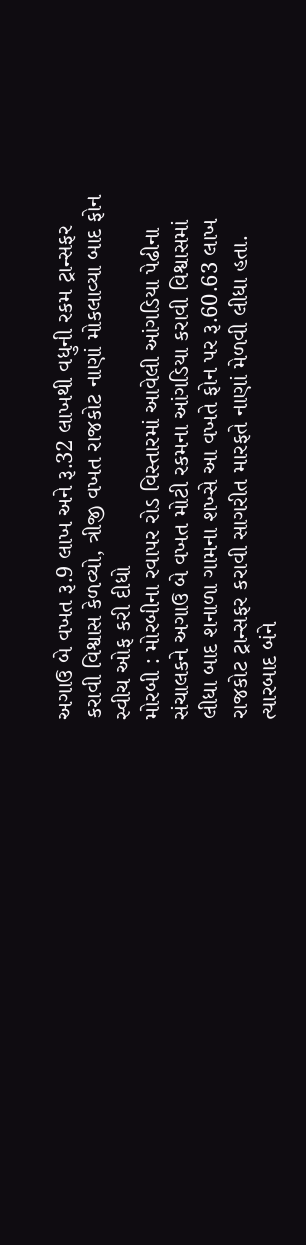અગાઉ બે વખત રૂ.9 લાખ અને રૂ.32 લાખથી વધુની રકમ ટ્રાન્સફર કરાવી વિશ્વાસ કેળવ્યો, ત્રીજી વખત રાજકોટ નાણાં મોકલાવ્યા બાદ ફોન સ્વીચ ઓફ કરી દીધો
મોરબી : મોરબીના રવાપર રોડ વિસ્તારમાં આવેલી આંગડિયા પેઢીના સંચાલકને અગાઉ બે વખત મોટી રકમના આંગડિયા કરાવી વિશ્વાસમાં લીધા બાદ શનાળા ગામના શખ્સે આ વખતે ફોન પર રૂ.60.63 લાખ રાજકોટ ટ્રાન્સફર કરાવી સાગરીત મારફતે નાણાં મેળવી લીધા હતા. ત્યારબાદ બંને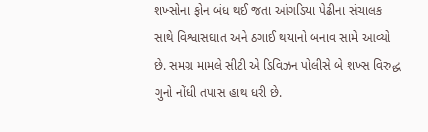શખ્સોના ફોન બંધ થઈ જતા આંગડિયા પેઢીના સંચાલક સાથે વિશ્વાસઘાત અને ઠગાઈ થયાનો બનાવ સામે આવ્યો છે. સમગ્ર મામલે સીટી એ ડિવિઝન પોલીસે બે શખ્સ વિરુદ્ધ ગુનો નોંધી તપાસ હાથ ધરી છે.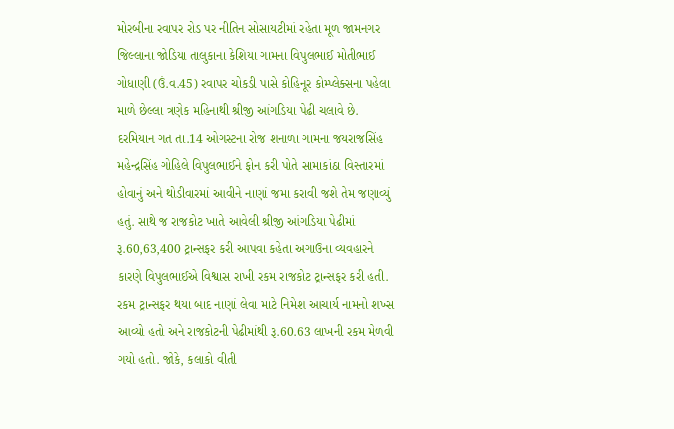મોરબીના રવાપર રોડ પર નીતિન સોસાયટીમાં રહેતા મૂળ જામનગર જિલ્લાના જોડિયા તાલુકાના કેશિયા ગામના વિપુલભાઈ મોતીભાઈ ગોધાણી (ઉં.વ.45) રવાપર ચોકડી પાસે કોહિનૂર કોમ્પ્લેક્સના પહેલા માળે છેલ્લા ત્રણેક મહિનાથી શ્રીજી આંગડિયા પેઢી ચલાવે છે. દરમિયાન ગત તા.14 ઓગસ્ટના રોજ શનાળા ગામના જયરાજસિંહ મહેન્દ્રસિંહ ગોહિલે વિપુલભાઈને ફોન કરી પોતે સામાકાંઠા વિસ્તારમાં હોવાનું અને થોડીવારમાં આવીને નાણાં જમા કરાવી જશે તેમ જણાવ્યું હતું. સાથે જ રાજકોટ ખાતે આવેલી શ્રીજી આંગડિયા પેઢીમાં રૂ.60,63,400 ટ્રાન્સફર કરી આપવા કહેતા અગાઉના વ્યવહારને કારણે વિપુલભાઈએ વિશ્વાસ રાખી રકમ રાજકોટ ટ્રાન્સફર કરી હતી.
રકમ ટ્રાન્સફર થયા બાદ નાણાં લેવા માટે નિમેશ આચાર્ય નામનો શખ્સ આવ્યો હતો અને રાજકોટની પેઢીમાંથી રૂ.60.63 લાખની રકમ મેળવી ગયો હતો. જોકે, કલાકો વીતી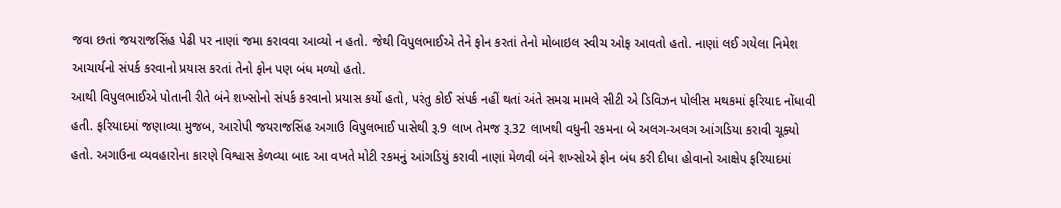જવા છતાં જયરાજસિંહ પેઢી પર નાણાં જમા કરાવવા આવ્યો ન હતો. જેથી વિપુલભાઈએ તેને ફોન કરતાં તેનો મોબાઇલ સ્વીચ ઓફ આવતો હતો. નાણાં લઈ ગયેલા નિમેશ આચાર્યનો સંપર્ક કરવાનો પ્રયાસ કરતાં તેનો ફોન પણ બંધ મળ્યો હતો.
આથી વિપુલભાઈએ પોતાની રીતે બંને શખ્સોનો સંપર્ક કરવાનો પ્રયાસ કર્યો હતો, પરંતુ કોઈ સંપર્ક નહીં થતાં અંતે સમગ્ર મામલે સીટી એ ડિવિઝન પોલીસ મથકમાં ફરિયાદ નોંધાવી હતી. ફરિયાદમાં જણાવ્યા મુજબ, આરોપી જયરાજસિંહ અગાઉ વિપુલભાઈ પાસેથી રૂ.9 લાખ તેમજ રૂ.32 લાખથી વધુની રકમના બે અલગ-અલગ આંગડિયા કરાવી ચૂક્યો હતો. અગાઉના વ્યવહારોના કારણે વિશ્વાસ કેળવ્યા બાદ આ વખતે મોટી રકમનું આંગડિયું કરાવી નાણાં મેળવી બંને શખ્સોએ ફોન બંધ કરી દીધા હોવાનો આક્ષેપ ફરિયાદમાં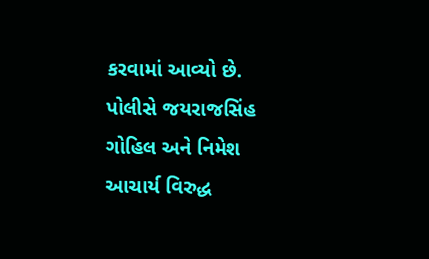કરવામાં આવ્યો છે. પોલીસે જયરાજસિંહ ગોહિલ અને નિમેશ આચાર્ય વિરુદ્ધ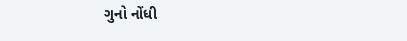ગુનો નોંધી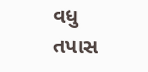વધુ તપાસ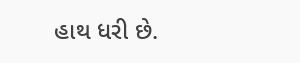હાથ ધરી છે.